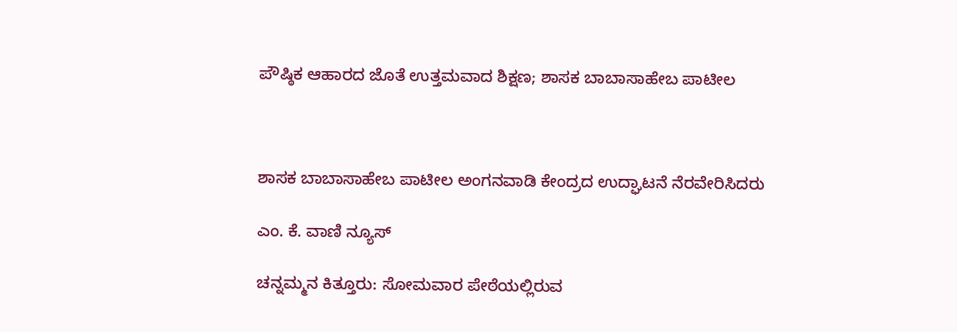ಪೌಷ್ಠಿಕ ಆಹಾರದ ಜೊತೆ ಉತ್ತಮವಾದ ಶಿಕ್ಷಣ; ಶಾಸಕ ಬಾಬಾಸಾಹೇಬ ಪಾಟೀಲ



ಶಾಸಕ ಬಾಬಾಸಾಹೇಬ ಪಾಟೀಲ ಅಂಗನವಾಡಿ ಕೇಂದ್ರದ ಉದ್ಘಾಟನೆ ನೆರವೇರಿಸಿದರು

ಎಂ. ಕೆ. ವಾಣಿ ನ್ಯೂಸ್

ಚನ್ನಮ್ಮನ ಕಿತ್ತೂರು: ಸೋಮವಾರ ಪೇಠೆಯಲ್ಲಿರುವ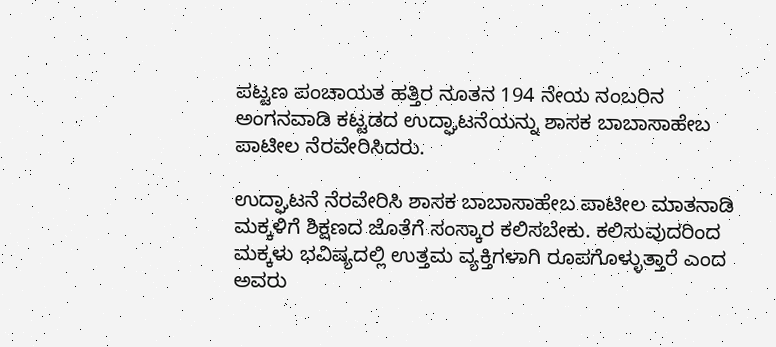ಪಟ್ಟಣ ಪಂಚಾಯತ ಹತ್ತಿರ ನೂತನ 194 ನೇಯ ನಂಬರಿನ ಅಂಗನವಾಡಿ ಕಟ್ಟಡದ ಉದ್ಘಾಟನೆಯನ್ನು ಶಾಸಕ ಬಾಬಾಸಾಹೇಬ ಪಾಟೀಲ ನೆರವೇರಿಸಿದರು.

ಉದ್ಘಾಟನೆ ನೆರವೇರಿಸಿ ಶಾಸಕ ಬಾಬಾಸಾಹೇಬ ಪಾಟೀಲ ಮಾತನಾಡಿ ಮಕ್ಕಳಿಗೆ ಶಿಕ್ಷಣದ ಜೊತೆಗೆ ಸಂಸ್ಕಾರ ಕಲಿಸಬೇಕು. ಕಲಿಸುವುದರಿಂದ ಮಕ್ಕಳು ಭವಿಷ್ಯದಲ್ಲಿ ಉತ್ತಮ ವ್ಯಕ್ತಿಗಳಾಗಿ ರೂಪಗೊಳ್ಳುತ್ತಾರೆ ಎಂದ ಅವರು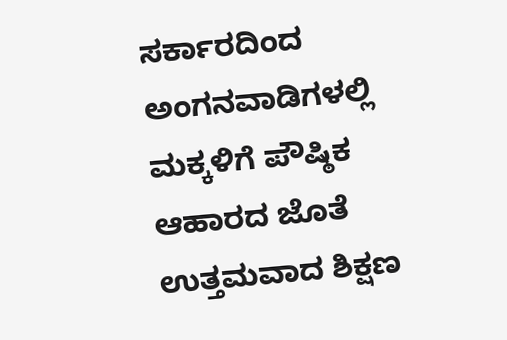ಸರ್ಕಾರದಿಂದ ಅಂಗನವಾಡಿಗಳಲ್ಲಿ ಮಕ್ಕಳಿಗೆ ಪೌಷ್ಠಿಕ ಆಹಾರದ ಜೊತೆ ಉತ್ತಮವಾದ ಶಿಕ್ಷಣ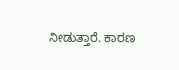ನೀಡುತ್ತಾರೆ. ಕಾರಣ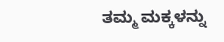ತಮ್ಮ ಮಕ್ಕಳನ್ನು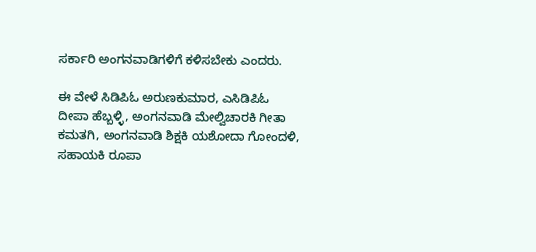ಸರ್ಕಾರಿ ಅಂಗನವಾಡಿಗಳಿಗೆ ಕಳಿಸಬೇಕು ಎಂದರು.

ಈ ವೇಳೆ ಸಿಡಿಪಿಓ ಅರುಣಕುಮಾರ, ಎಸಿಡಿಪಿಓ ದೀಪಾ ಹೆಬ್ಬಳ್ಳಿ, ಅಂಗನವಾಡಿ ಮೇಲ್ವಿಚಾರಕಿ ಗೀತಾ ಕಮತಗಿ, ಅಂಗನವಾಡಿ ಶಿಕ್ಷಕಿ ಯಶೋದಾ ಗೋಂದಳಿ, ಸಹಾಯಕಿ ರೂಪಾ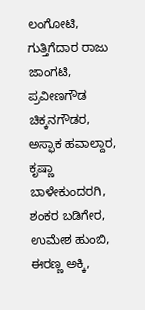ಲಂಗೋಟಿ, ಗುತ್ತಿಗೆದಾರ ರಾಜು ಜಾಂಗಟಿ, ಪ್ರವೀಣಗೌಡ ಚಿಕ್ಕನಗೌಡರ, ಅಸ್ಫಾಕ ಹವಾಲ್ದಾರ, ಕೃಷ್ಣಾ ಬಾಳೇಕುಂದರಗಿ, ಶಂಕರ ಬಡಿಗೇರ, ಉಮೇಶ ಹುಂಬಿ, ಈರಣ್ಣ ಅಕ್ಕಿ,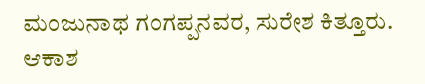ಮಂಜುನಾಥ ಗಂಗಪ್ಪನವರ, ಸುರೇಶ ಕಿತ್ತೂರು. ಆಕಾಶ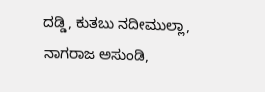ದಡ್ಡಿ, ಕುತಬು ನದೀಮುಲ್ಲಾ, ನಾಗರಾಜ ಅಸುಂಡಿ,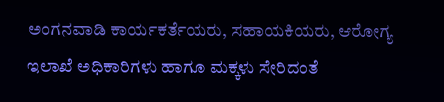ಅಂಗನವಾಡಿ ಕಾರ್ಯಕರ್ತೆಯರು, ಸಹಾಯಕಿಯರು, ಆರೋಗ್ಯ ಇಲಾಖೆ ಅಧಿಕಾರಿಗಳು ಹಾಗೂ ಮಕ್ಕಳು ಸೇರಿದಂತೆ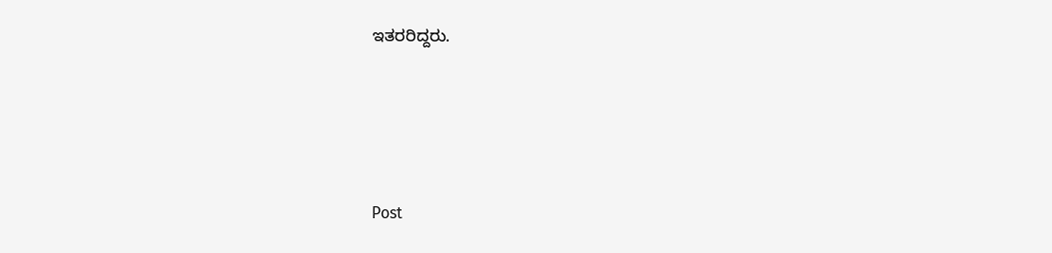ಇತರರಿದ್ದರು.




Post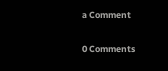a Comment

0 Comments